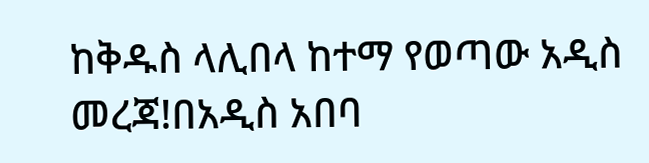ከቅዱስ ላሊበላ ከተማ የወጣው አዲስ መረጃ!በአዲስ አበባ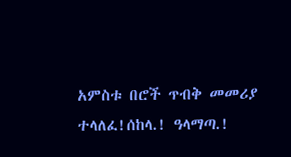አምስቱ በሮች ጥብቅ መመሪያ ተላለፈ!ሰከላ.! ዓላማጣ.!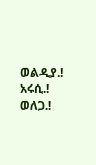ወልዲያ.! አሩሲ.! ወለጋ.!